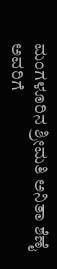ಮಂಗಳೂರಿನ ಶ್ರೀಮತಿ ಅನಿತಾ ಶೆಣೈ ಅವರಿಗೆ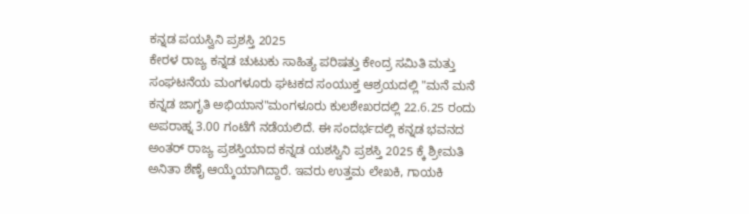ಕನ್ನಡ ಪಯಸ್ವಿನಿ ಪ್ರಶಸ್ತಿ 2025
ಕೇರಳ ರಾಜ್ಯ ಕನ್ನಡ ಚುಟುಕು ಸಾಹಿತ್ಯ ಪರಿಷತ್ತು ಕೇಂದ್ರ ಸಮಿತಿ ಮತ್ತು ಸಂಘಟನೆಯ ಮಂಗಳೂರು ಘಟಕದ ಸಂಯುಕ್ತ ಆಶ್ರಯದಲ್ಲಿ "ಮನೆ ಮನೆ ಕನ್ನಡ ಜಾಗೃತಿ ಅಭಿಯಾನ"ಮಂಗಳೂರು ಕುಲಶೇಖರದಲ್ಲಿ 22.6.25 ರಂದು ಅಪರಾಹ್ನ 3.00 ಗಂಟೆಗೆ ನಡೆಯಲಿದೆ. ಈ ಸಂದರ್ಭದಲ್ಲಿ ಕನ್ನಡ ಭವನದ ಅಂತರ್ ರಾಜ್ಯ ಪ್ರಶಸ್ತಿಯಾದ ಕನ್ನಡ ಯಶಸ್ವಿನಿ ಪ್ರಶಸ್ತಿ 2025 ಕ್ಕೆ ಶ್ರೀಮತಿ ಅನಿತಾ ಶೆಣೈ ಆಯ್ಕೆಯಾಗಿದ್ದಾರೆ. ಇವರು ಉತ್ತಮ ಲೇಖಕಿ, ಗಾಯಕಿ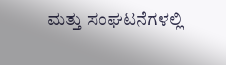ಮತ್ತು ಸಂಘಟನೆಗಳಲ್ಲಿ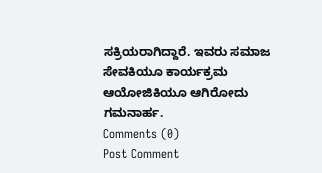ಸಕ್ರಿಯರಾಗಿದ್ದಾರೆ. ಇವರು ಸಮಾಜ ಸೇವಕಿಯೂ ಕಾರ್ಯಕ್ರಮ ಆಯೋಜಿಕಿಯೂ ಆಗಿರೋದು ಗಮನಾರ್ಹ.
Comments (0)
Post Comment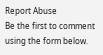Report Abuse
Be the first to comment using the form below.